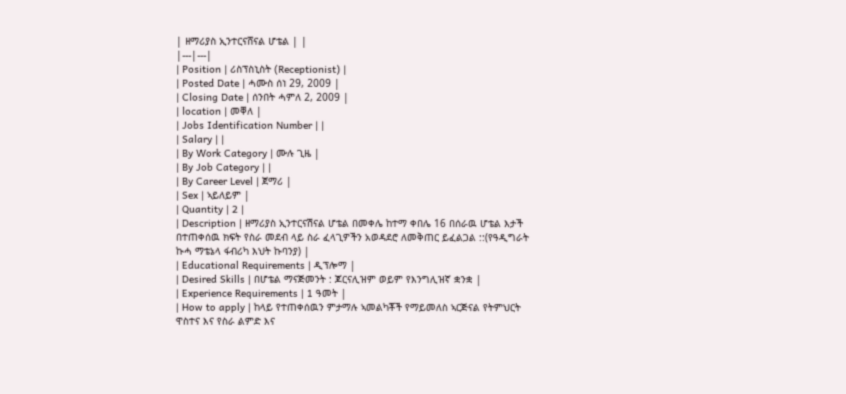| ዘማሪያስ ኢንተርናሸናል ሆቴል | |
|---|---|
| Position | ሪስፕስኒስት (Receptionist) |
| Posted Date | ሓሙስ ሰነ 29, 2009 |
| Closing Date | ሰንበት ሓምለ 2, 2009 |
| location | መቐለ |
| Jobs Identification Number | |
| Salary | |
| By Work Category | ሙሉ ጊዜ |
| By Job Category | |
| By Career Level | ጀማሪ |
| Sex | ኣይለይም |
| Quantity | 2 |
| Description | ዘማሪያስ ኢንተርናሽናል ሆቴል በመቀሌ ከተማ ቀበሌ 16 በሰራዉ ሆቴል እታች በተጠቀሰዉ ክፍት የስራ መደብ ላይ ስራ ፈላጊዎችን አወዳደሮ ለመቅጠር ይፈልጋል ::(የዓዲግራት ኩሓ ማቴኔላ ፋብሪካ እህት ኩባንያ) |
| Educational Requirements | ዲፕሎማ |
| Desired Skills | በሆቴል ማናጅመንት : ጆርናሊዝም ወይም የእንግሊዝኛ ቋንቋ |
| Experience Requirements | 1 ዓመት |
| How to apply | ከላይ የተጠቀሰዉን ምታማሉ ኣመልካቾች የማይመለስ ኣርጅናል የትምህርት ዋስተና እና የስራ ልምድ እና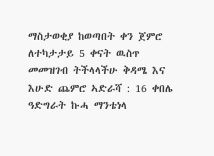ማስታወቂያ ከወጣበት ቀን ጀምሮ ለተካታታይ 5 ቀናት ዉስጥ መመዝገብ ትችላላችሁ ቅዳሜ እና እሁድ ጨምሮ ኣድራሻ : 16 ቀበሌ ዓድግራት ኩሓ ማንቴነላ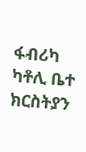ፋብሪካ ካቶሊ ቤተ ክርስትያን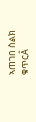ኣጠገበ ስልክ ቁጥርÂ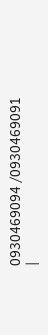0930469094 /0930469091 |